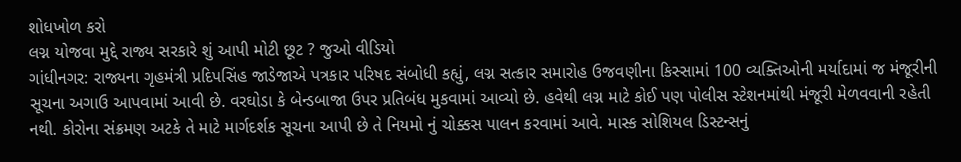શોધખોળ કરો
લગ્ન યોજવા મુદ્દે રાજ્ય સરકારે શું આપી મોટી છૂટ ? જુઓ વીડિયો
ગાંધીનગર: રાજ્યના ગૃહમંત્રી પ્રદિપસિંહ જાડેજાએ પત્રકાર પરિષદ સંબોધી કહ્યું, લગ્ન સત્કાર સમારોહ ઉજવણીના કિસ્સામાં 100 વ્યક્તિઓની મર્યાદામાં જ મંજૂરીની સૂચના અગાઉ આપવામાં આવી છે. વરઘોડા કે બેન્ડબાજા ઉપર પ્રતિબંધ મુકવામાં આવ્યો છે. હવેથી લગ્ન માટે કોઈ પણ પોલીસ સ્ટેશનમાંથી મંજૂરી મેળવવાની રહેતી નથી. કોરોના સંક્રમણ અટકે તે માટે માર્ગદર્શક સૂચના આપી છે તે નિયમો નું ચોક્કસ પાલન કરવામાં આવે. માસ્ક સોશિયલ ડિસ્ટન્સનું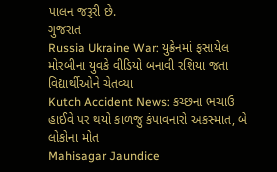પાલન જરૂરી છે.
ગુજરાત
Russia Ukraine War: યુક્રેનમાં ફસાયેલ મોરબીના યુવકે વીડિયો બનાવી રશિયા જતા વિદ્યાર્થીઓને ચેતવ્યા
Kutch Accident News: કચ્છના ભચાઉ હાઈવે પર થયો કાળજુ કંપાવનારો અકસ્માત, બે લોકોના મોત
Mahisagar Jaundice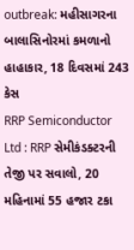outbreak: મહીસાગરના બાલાસિનોરમાં કમળાનો હાહાકાર, 18 દિવસમાં 243 કેસ
RRP Semiconductor Ltd : RRP સેમીકંડક્ટરની તેજી પર સવાલો, 20 મહિનામાં 55 હજાર ટકા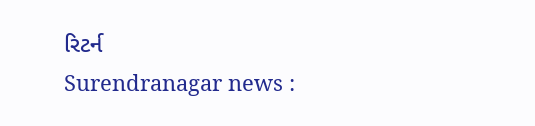રિટર્ન
Surendranagar news :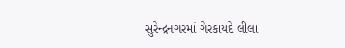સુરેન્દ્રનગરમાં ગેરકાયદે લીલા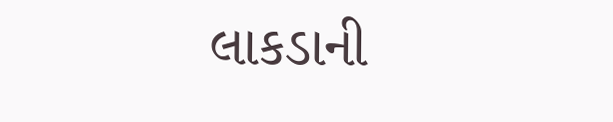લાકડાની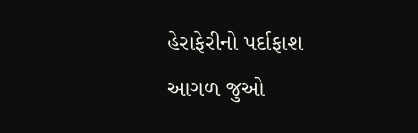હેરાફેરીનો પર્દાફાશ
આગળ જુઓ